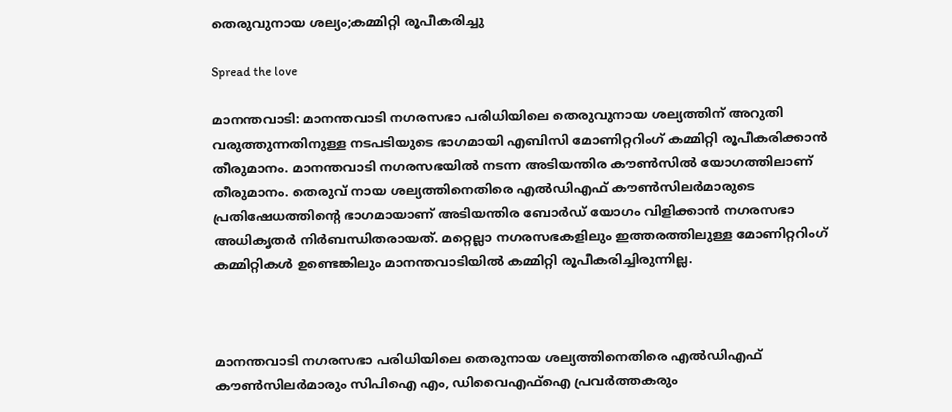തെരുവുനായ ശല്യം;കമ്മിറ്റി രൂപീകരിച്ചു

Spread the love

മാനന്തവാടി: മാനന്തവാടി നഗരസഭാ പരിധിയിലെ തെരുവുനായ ശല്യത്തിന് അറുതി വരുത്തുന്നതിനുള്ള നടപടിയുടെ ഭാഗമായി എബിസി മോണിറ്ററിംഗ് കമ്മിറ്റി രൂപീകരിക്കാന്‍ തീരുമാനം. മാനന്തവാടി നഗരസഭയില്‍ നടന്ന അടിയന്തിര കൗണ്‍സില്‍ യോഗത്തിലാണ് തീരുമാനം. തെരുവ് നായ ശല്യത്തിനെതിരെ എല്‍ഡിഎഫ് കൗണ്‍സിലര്‍മാരുടെ പ്രതിഷേധത്തിന്റെ ഭാഗമായാണ് അടിയന്തിര ബോര്‍ഡ് യോഗം വിളിക്കാന്‍ നഗരസഭാ അധികൃതര്‍ നിര്‍ബന്ധിതരായത്. മറ്റെല്ലാ നഗരസഭകളിലും ഇത്തരത്തിലുള്ള മോണിറ്ററിംഗ് കമ്മിറ്റികള്‍ ഉണ്ടെങ്കിലും മാനന്തവാടിയില്‍ കമ്മിറ്റി രൂപീകരിച്ചിരുന്നില്ല.



മാനന്തവാടി നഗരസഭാ പരിധിയിലെ തെരുനായ ശല്യത്തിനെതിരെ എല്‍ഡിഎഫ് കൗണ്‍സിലര്‍മാരും സിപിഐ എം, ഡിവൈഎഫ്‌ഐ പ്രവര്‍ത്തകരും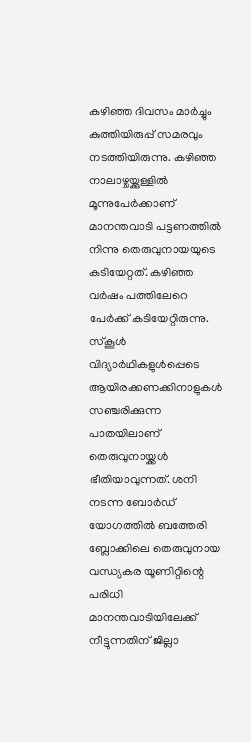കഴിഞ്ഞ ദിവസം മാര്‍ച്ചും കുത്തിയിരുപ്പ് സമരവും നടത്തിയിരുന്നു. കഴിഞ്ഞ നാലാഴ്ചയ്ക്കുള്ളില്‍ മൂന്നുപേര്‍ക്കാണ് മാനന്തവാടി പട്ടണത്തില്‍ നിന്നു തെരുവുനായയുടെ കടിയേറ്റത്. കഴിഞ്ഞ വര്‍ഷം പത്തിലേറെ പേര്‍ക്ക് കടിയേറ്റിരുന്നു. സ്‌കൂള്‍ വിദ്യാര്‍ഥികളുള്‍പ്പെടെ ആയിരക്കണക്കിനാളുകള്‍ സഞ്ചരിക്കുന്ന പാതയിലാണ് തെരുവുനായ്ക്കള്‍ ഭീതിയാവുന്നത്. ശനി നടന്ന ബോര്‍ഡ് യോഗത്തില്‍ ബത്തേരി ബ്ലോക്കിലെ തെരുവുനായ വന്ധ്യകര യൂണിറ്റിന്റെ പരിധി മാനന്തവാടിയിലേക്ക് നീട്ടുന്നതിന് ജില്ലാ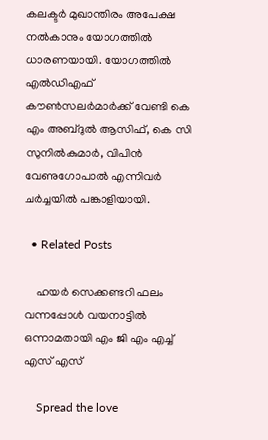കലക്ടര്‍ മുഖാന്തിരം അപേക്ഷ നല്‍കാനും യോഗത്തില്‍ ധാരണയായി. യോഗത്തില്‍ എല്‍ഡിഎഫ് കൗണ്‍സലര്‍മാര്‍ക്ക് വേണ്ടി കെ എം അബ്ദുല്‍ ആസിഫ്, കെ സി സുനില്‍കുമാര്‍, വിപിന്‍ വേണുഗോപാല്‍ എന്നിവര്‍ ചര്‍ച്ചയില്‍ പങ്കാളിയായി.

  • Related Posts

    ഹയർ സെക്കണ്ടറി ഫലം വന്നപ്പോൾ വയനാട്ടിൽ ഒന്നാമതായി എം ജി എം എച്ച് എസ് എസ്

    Spread the love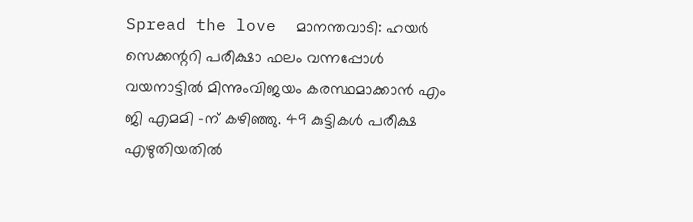Spread the love  മാനന്തവാടി: ഹയർ സെക്കന്ററി പരീക്ഷാ ഫലം വന്നപ്പോൾ വയനാട്ടിൽ മിന്നുംവിജയം കരസ്ഥമാക്കാൻ എം ജി എമമി -ന് കഴിഞ്ഞു. 49 കുട്ടികൾ പരീക്ഷ എഴുതിയതിൽ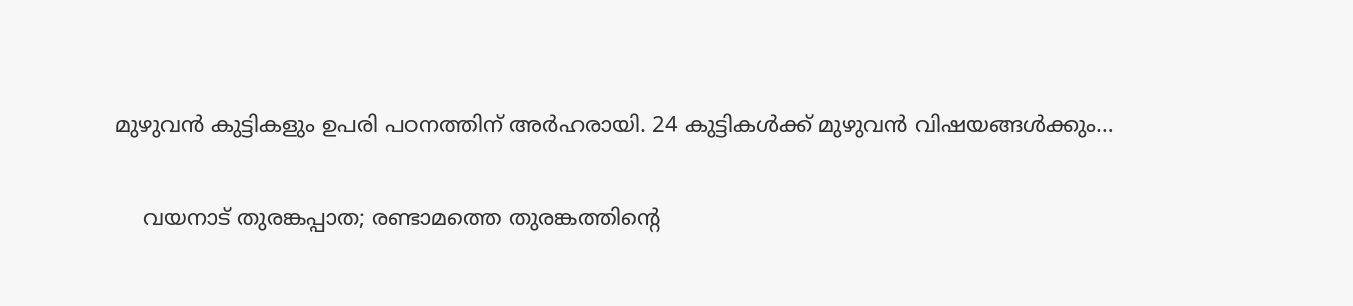മുഴുവൻ കുട്ടികളും ഉപരി പഠനത്തിന് അർഹരായി. 24 കുട്ടികൾക്ക് മുഴുവൻ വിഷയങ്ങൾക്കും…

    വയനാട് തുരങ്കപ്പാത; രണ്ടാമത്തെ തുരങ്കത്തിന്‍റെ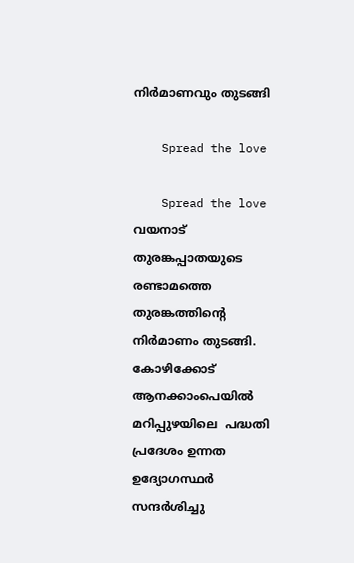നിര്‍മാണവും തുടങ്ങി

    Spread the love

    Spread the love      വയനാട് തുരങ്കപ്പാതയുടെ രണ്ടാമത്തെ തുരങ്കത്തിന്‍റെ നിര്‍മാണം തുടങ്ങി. കോഴിക്കോട് ആനക്കാംപെയില്‍ മറിപ്പുഴയിലെ ‍ പദ്ധതി പ്രദേശം ഉന്നത ഉദ്യോഗസ്ഥര്‍ സന്ദര്‍ശിച്ചു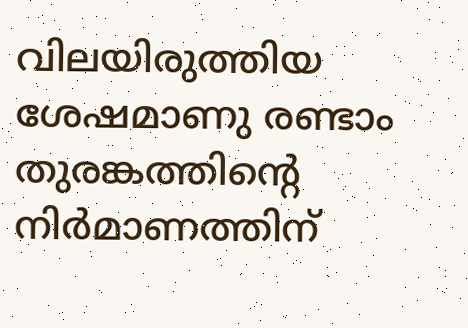വിലയിരുത്തിയ ശേഷമാണു രണ്ടാം തുരങ്കത്തിന്‍റെ നിര്‍മാണത്തിന്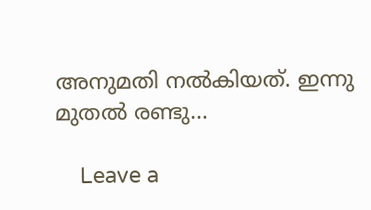അനുമതി നല്‍കിയത്. ഇന്നു മുതല്‍ രണ്ടു…

    Leave a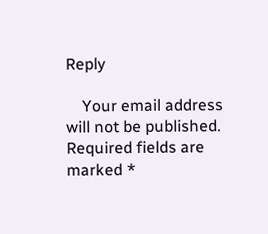Reply

    Your email address will not be published. Required fields are marked *